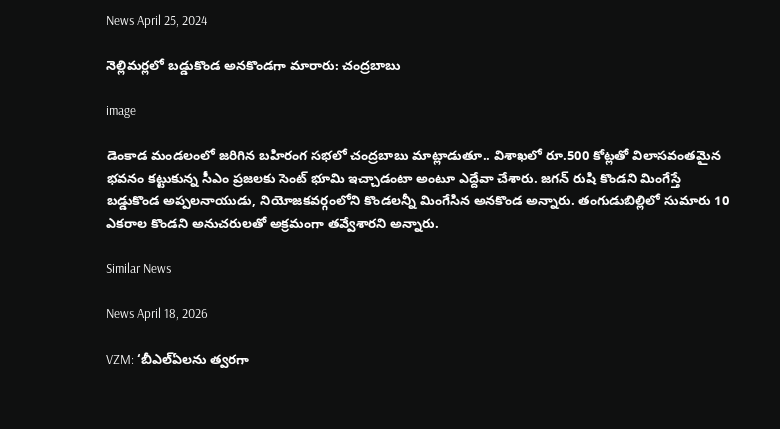News April 25, 2024

నెల్లిమర్లలో బడ్డుకొండ అనకొండగా మారారు: చంద్రబాబు

image

డెంకాడ మండలంలో జరిగిన బహిరంగ సభలో చంద్రబాబు మాట్లాడుతూ.. విశాఖలో రూ.500 కోట్లతో విలాసవంతమైన భవనం కట్టుకున్న సీఎం ప్రజలకు సెంట్ భూమి ఇచ్చాడంటా అంటూ ఎద్దేవా చేశారు. జగన్ రుషి కొండని మింగేస్తే బడ్డుకొండ అప్పలనాయుడు, నియోజకవర్గంలోని కొండలన్నీ మింగేసిన అనకొండ అన్నారు. తంగుడుబిల్లిలో సుమారు 10 ఎకరాల కొండని అనుచరులతో అక్రమంగా తవ్వేశారని అన్నారు.

Similar News

News April 18, 2026

VZM: ‘బీఎల్ఏలను త్వ‌ర‌గా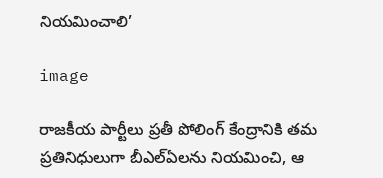నియ‌మించాలి’

image

రాజ‌కీయ పార్టీలు ప్ర‌తీ పోలింగ్ కేంద్రానికి త‌మ ప్ర‌తినిధులుగా బీఎల్‌ఏల‌ను నియ‌మించి, ఆ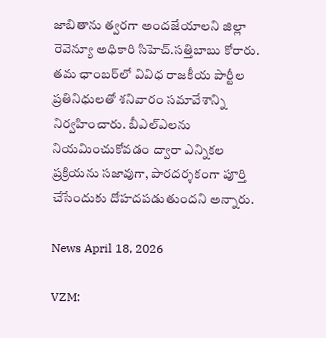జాబితాను త్వ‌ర‌గా అంద‌జేయాల‌ని జిల్లా రెవెన్యూ అధికారి సిహెచ్.స‌త్తిబాబు కోరారు. త‌మ ఛాంబ‌ర్‌లో వివిధ రాజ‌కీయ పార్టీల ప్ర‌తినిధుల‌తో శనివారం స‌మావేశాన్ని నిర్వ‌హించారు. బీఎల్ఎల‌ను నియ‌మించుకోవ‌డం ద్వారా ఎన్నిక‌ల ప్ర‌క్రియను స‌జావుగా, పార‌ద‌ర్శ‌కంగా పూర్తి చేసేందుకు దోహ‌ద‌ప‌డుతుంద‌ని అన్నారు.

News April 18, 2026

VZM: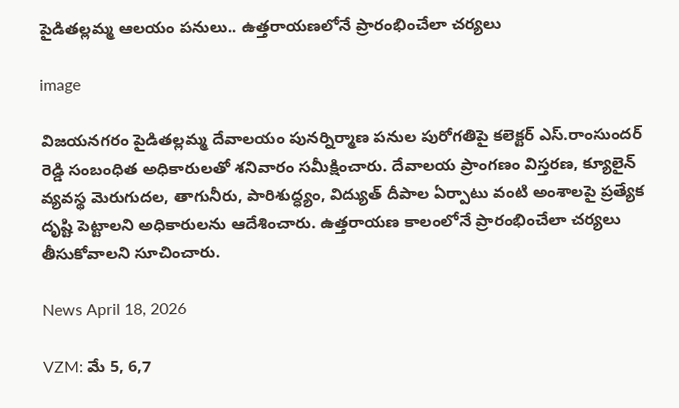పైడితల్లమ్మ ఆలయం పనులు.. ఉత్తరాయణలోనే ప్రారంభించేలా చర్యలు

image

విజయనగరం పైడితల్లమ్మ దేవాలయం పునర్నిర్మాణ పనుల పురోగతిపై కలెక్టర్ ఎస్.రాంసుందర్ రెడ్డి సంబంధిత అధికారులతో శనివారం సమీక్షించారు. దేవాలయ ప్రాంగణం విస్తరణ, క్యూలైన్ వ్యవస్థ మెరుగుదల, తాగునీరు, పారిశుద్ధ్యం, విద్యుత్ దీపాల ఏర్పాటు వంటి అంశాలపై ప్రత్యేక దృష్టి పెట్టాలని అధికారులను ఆదేశించారు. ఉత్తరాయణ కాలంలోనే ప్రారంభించేలా చర్యలు తీసుకోవాలని సూచించారు.

News April 18, 2026

VZM: మే 5, 6,7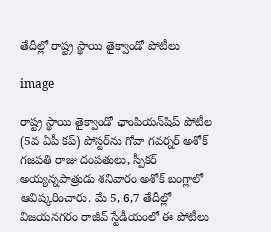తేదీల్లో రాష్ట్ర స్థాయి తైక్వాండో పోటీలు

image

రాష్ట్ర స్థాయి తైక్వాండో ఛాంపియన్‌షిప్ పోటీల (5వ ఏపీ కప్) పోస్టర్‌ను గోవా గవర్నర్ అశోక్ గజపతి రాజు దంపతులు, స్పీకర్ అయ్యన్నపాత్రుడు శనివారం అశోక్ బంగ్లాలో ఆవిష్కరించారు. మే 5, 6,7 తేదీల్లో విజయనగరం రాజీవ్ స్టేడీయంలో ఈ పోటీలు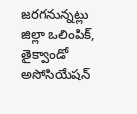జరగనున్నట్లు జిల్లా ఒలింపిక్, తైక్వాండో అసోసియేషన్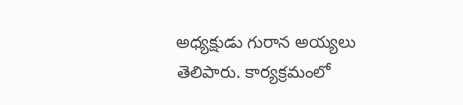అధ్యక్షుడు గురాన అయ్యలు తెలిపారు. కార్యక్రమంలో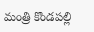మంత్రి కొండపల్లి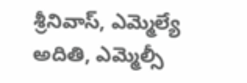శ్రీనివాస్, ఎమ్మెల్యే అదితి, ఎమ్మెల్సీ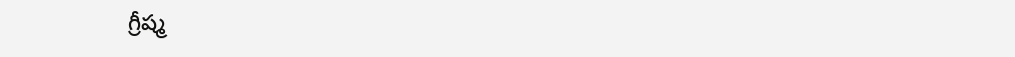గ్రీష్మ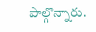పాల్గొన్నారు.